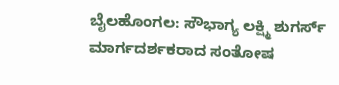ಬೈಲಹೊಂಗಲ: ಸೌಭಾಗ್ಯ ಲಕ್ಷ್ಮಿ ಶುಗರ್ಸ್ ಮಾರ್ಗದರ್ಶಕರಾದ ಸಂತೋಷ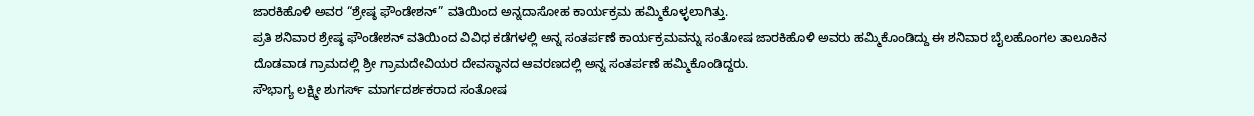ಜಾರಕಿಹೊಳಿ ಅವರ “ಶ್ರೇಷ್ಠ ಫೌಂಡೇಶನ್” ವತಿಯಿಂದ ಅನ್ನದಾಸೋಹ ಕಾರ್ಯಕ್ರಮ ಹಮ್ಮಿಕೊಳ್ಳಲಾಗಿತ್ತು.
ಪ್ರತಿ ಶನಿವಾರ ಶ್ರೇಷ್ಠ ಫೌಂಡೇಶನ್ ವತಿಯಿಂದ ವಿವಿಧ ಕಡೆಗಳಲ್ಲಿ ಅನ್ನ ಸಂತರ್ಪಣೆ ಕಾರ್ಯಕ್ರಮವನ್ನು ಸಂತೋಷ ಜಾರಕಿಹೊಳಿ ಅವರು ಹಮ್ಮಿಕೊಂಡಿದ್ದು ಈ ಶನಿವಾರ ಬೈಲಹೊಂಗಲ ತಾಲೂಕಿನ ದೊಡವಾಡ ಗ್ರಾಮದಲ್ಲಿ ಶ್ರೀ ಗ್ರಾಮದೇವಿಯರ ದೇವಸ್ಥಾನದ ಆವರಣದಲ್ಲಿ ಅನ್ನ ಸಂತರ್ಪಣೆ ಹಮ್ಮಿಕೊಂಡಿದ್ದರು.
ಸೌಭಾಗ್ಯ ಲಕ್ಷ್ಮೀ ಶುಗರ್ಸ್ ಮಾರ್ಗದರ್ಶಕರಾದ ಸಂತೋಷ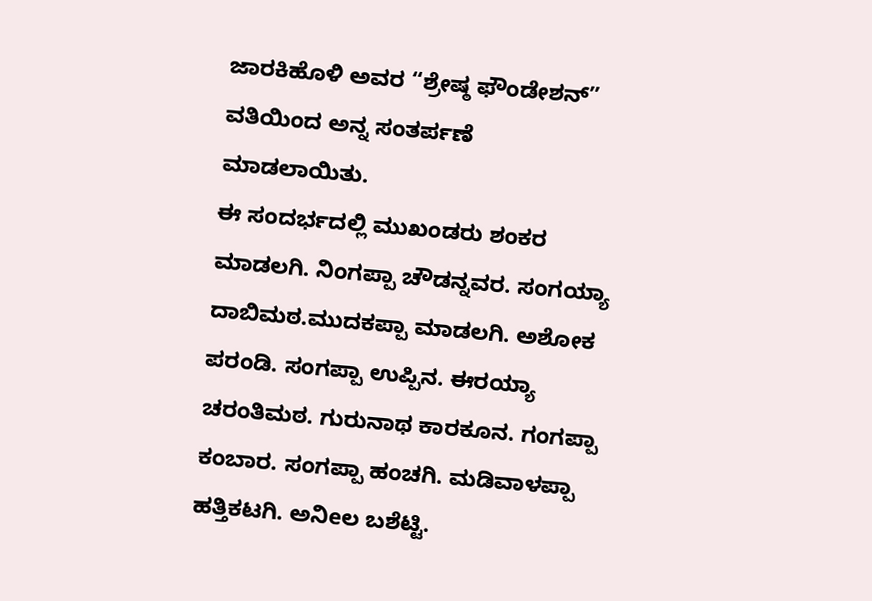ಜಾರಕಿಹೊಳಿ ಅವರ “ಶ್ರೇಷ್ಠ ಫೌಂಡೇಶನ್” ವತಿಯಿಂದ ಅನ್ನ ಸಂತರ್ಪಣೆ ಮಾಡಲಾಯಿತು.
ಈ ಸಂದರ್ಭದಲ್ಲಿ ಮುಖಂಡರು ಶಂಕರ ಮಾಡಲಗಿ. ನಿಂಗಪ್ಪಾ ಚೌಡನ್ನವರ. ಸಂಗಯ್ಯಾ ದಾಬಿಮಠ.ಮುದಕಪ್ಪಾ ಮಾಡಲಗಿ. ಅಶೋಕ ಪರಂಡಿ. ಸಂಗಪ್ಪಾ ಉಪ್ಪಿನ. ಈರಯ್ಯಾ ಚರಂತಿಮಠ. ಗುರುನಾಥ ಕಾರಕೂನ. ಗಂಗಪ್ಪಾ ಕಂಬಾರ. ಸಂಗಪ್ಪಾ ಹಂಚಗಿ. ಮಡಿವಾಳಪ್ಪಾ ಹತ್ತಿಕಟಗಿ. ಅನಿeಲ ಬಶೆಟ್ಟಿ.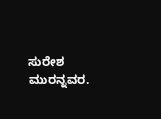ಸುರೇಶ ಮುರನ್ನವರ.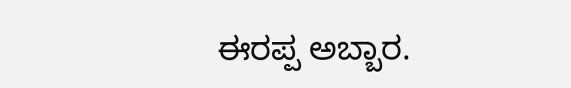ಈರಪ್ಪ ಅಬ್ಬಾರ.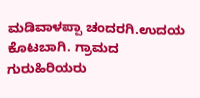ಮಡಿವಾಳಪ್ಪಾ ಚಂದರಗಿ.ಉದಯ ಕೊಟಬಾಗಿ. ಗ್ರಾಮದ ಗುರುಹಿರಿಯರು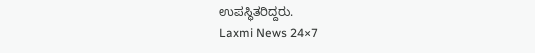ಉಪಸ್ಥಿತರಿದ್ದರು.
Laxmi News 24×7